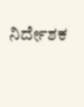ನಿರ್ದೇಶಕ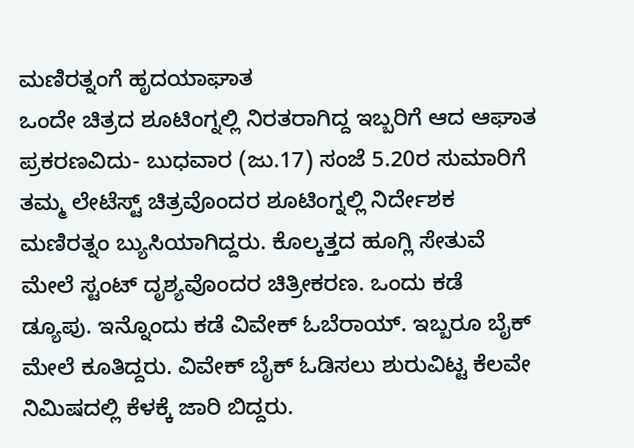ಮಣಿರತ್ನಂಗೆ ಹೃದಯಾಘಾತ
ಒಂದೇ ಚಿತ್ರದ ಶೂಟಿಂಗ್ನಲ್ಲಿ ನಿರತರಾಗಿದ್ದ ಇಬ್ಬರಿಗೆ ಆದ ಆಘಾತ ಪ್ರಕರಣವಿದು- ಬುಧವಾರ (ಜು.17) ಸಂಜೆ 5.20ರ ಸುಮಾರಿಗೆ ತಮ್ಮ ಲೇಟೆಸ್ಟ್ ಚಿತ್ರವೊಂದರ ಶೂಟಿಂಗ್ನಲ್ಲಿ ನಿರ್ದೇಶಕ ಮಣಿರತ್ನಂ ಬ್ಯುಸಿಯಾಗಿದ್ದರು. ಕೊಲ್ಕತ್ತದ ಹೂಗ್ಲಿ ಸೇತುವೆ ಮೇಲೆ ಸ್ಟಂಟ್ ದೃಶ್ಯವೊಂದರ ಚಿತ್ರೀಕರಣ. ಒಂದು ಕಡೆ ಡ್ಯೂಪು. ಇನ್ನೊಂದು ಕಡೆ ವಿವೇಕ್ ಓಬೆರಾಯ್. ಇಬ್ಬರೂ ಬೈಕ್ ಮೇಲೆ ಕೂತಿದ್ದರು. ವಿವೇಕ್ ಬೈಕ್ ಓಡಿಸಲು ಶುರುವಿಟ್ಟ ಕೆಲವೇ ನಿಮಿಷದಲ್ಲಿ ಕೆಳಕ್ಕೆ ಜಾರಿ ಬಿದ್ದರು.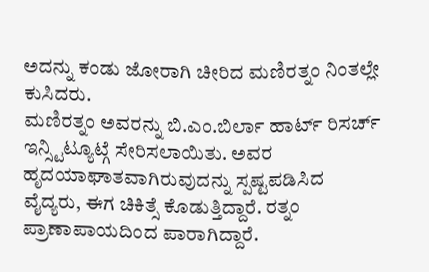ಅದನ್ನು ಕಂಡು ಜೋರಾಗಿ ಚೀರಿದ ಮಣಿರತ್ನಂ ನಿಂತಲ್ಲೇ ಕುಸಿದರು.
ಮಣಿರತ್ನಂ ಅವರನ್ನು ಬಿ.ಎಂ.ಬಿರ್ಲಾ ಹಾರ್ಟ್ ರಿಸರ್ಚ್ ಇನ್ಸ್ಟಿಟ್ಯೂಟ್ಗೆ ಸೇರಿಸಲಾಯಿತು. ಅವರ ಹೃದಯಾಘಾತವಾಗಿರುವುದನ್ನು ಸ್ಪಷ್ಟಪಡಿಸಿದ ವೈದ್ಯರು, ಈಗ ಚಿಕಿತ್ಸೆ ಕೊಡುತ್ತಿದ್ದಾರೆ. ರತ್ನಂ ಪ್ರಾಣಾಪಾಯದಿಂದ ಪಾರಾಗಿದ್ದಾರೆ.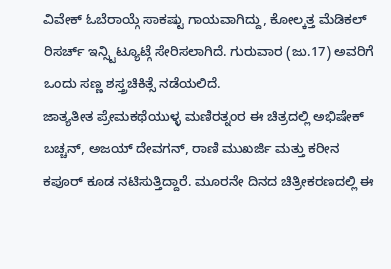ವಿವೇಕ್ ಓಬೆರಾಯ್ಗೆ ಸಾಕಷ್ಟು ಗಾಯವಾಗಿದ್ದು, ಕೋಲ್ಕತ್ತ ಮೆಡಿಕಲ್ ರಿಸರ್ಚ್ ಇನ್ಸ್ಟಿಟ್ಯೂಟ್ಗೆ ಸೇರಿಸಲಾಗಿದೆ. ಗುರುವಾರ (ಜು.17) ಅವರಿಗೆ ಒಂದು ಸಣ್ಣ ಶಸ್ತ್ರಚಿಕಿತ್ಸೆ ನಡೆಯಲಿದೆ.
ಜಾತ್ಯತೀತ ಪ್ರೇಮಕಥೆಯುಳ್ಳ ಮಣಿರತ್ನಂರ ಈ ಚಿತ್ರದಲ್ಲಿ ಅಭಿಷೇಕ್ ಬಚ್ಚನ್, ಅಜಯ್ ದೇವಗನ್, ರಾಣಿ ಮುಖರ್ಜಿ ಮತ್ತು ಕರೀನ ಕಪೂರ್ ಕೂಡ ನಟಿಸುತ್ತಿದ್ದಾರೆ. ಮೂರನೇ ದಿನದ ಚಿತ್ರೀಕರಣದಲ್ಲಿ ಈ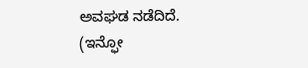ಅವಘಡ ನಡೆದಿದೆ.
(ಇನ್ಫೋ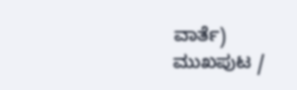ವಾರ್ತೆ)
ಮುಖಪುಟ /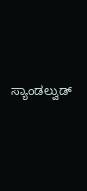ಸ್ಯಾಂಡಲ್ವುಡ್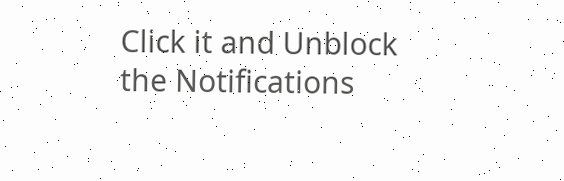Click it and Unblock the Notifications